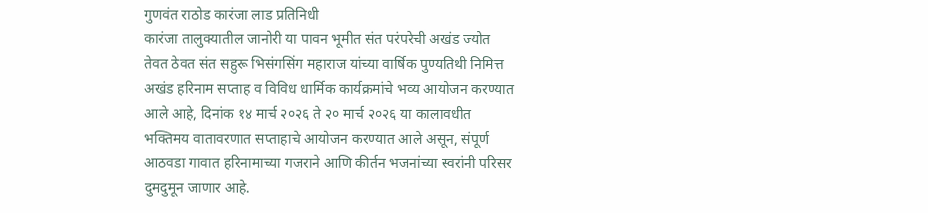गुणवंत राठोड कारंजा लाड प्रतिनिधी
कारंजा तालुक्यातील जानोरी या पावन भूमीत संत परंपरेची अखंड ज्योत तेवत ठेवत संत सहुरू भिसंगसिंग महाराज यांच्या वार्षिक पुण्यतिथी निमित्त अखंड हरिनाम सप्ताह व विविध धार्मिक कार्यक्रमांचे भव्य आयोजन करण्यात आले आहे, दिनांक १४ मार्च २०२६ ते २० मार्च २०२६ या कालावधीत भक्तिमय वातावरणात सप्ताहाचे आयोजन करण्यात आले असून, संपूर्ण आठवडा गावात हरिनामाच्या गजराने आणि कीर्तन भजनांच्या स्वरांनी परिसर दुमदुमून जाणार आहे.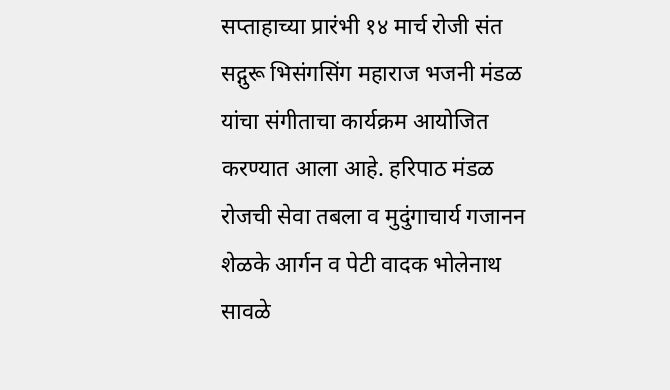सप्ताहाच्या प्रारंभी १४ मार्च रोजी संत सद्गुरू भिसंगसिंग महाराज भजनी मंडळ यांचा संगीताचा कार्यक्रम आयोजित करण्यात आला आहे. हरिपाठ मंडळ रोजची सेवा तबला व मुदुंगाचार्य गजानन शेळके आर्गन व पेटी वादक भोलेनाथ सावळे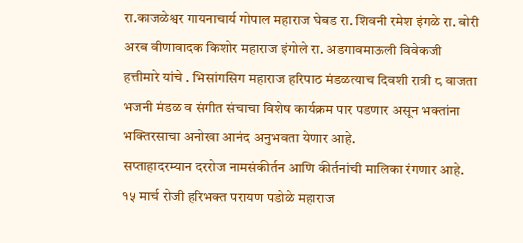रा.काजळेश्वर गायनाचार्य गोपाल महाराज घेबड रा. शिवनी रमेश इंगळे रा. बोरी अरब वीणावादक किशोर महाराज इंगोले रा. अडगावमाऊली विवेकजी हत्तीमारे यांचे . भिसांगसिग महाराज हरिपाठ मंडळत्याच दिवशी रात्री ८ वाजता भजनी मंडळ व संगीत संचाचा विशेष कार्यक्रम पार पडणार असून भक्तांना भक्तिरसाचा अनोखा आनंद अनुभवता येणार आहे.
सप्ताहादरम्यान दररोज नामसंकीर्तन आणि कीर्तनांची मालिका रंगणार आहे. १५ मार्च रोजी हरिभक्त परायण पडोळे महाराज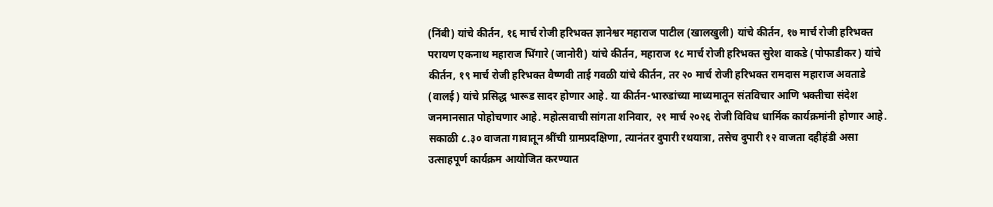(निंबी) यांचे कीर्तन, १६ मार्च रोजी हरिभक्त ज्ञानेश्वर महाराज पाटील (खालखुली) यांचे कीर्तन, १७ मार्च रोजी हरिभक्त परायण एकनाथ महाराज भिंगारे (जानोरी) यांचे कीर्तन, महाराज १८ मार्च रोजी हरिभक्त सुरेश वाकडे (पोफाडीकर) यांचे कीर्तन, १९ मार्च रोजी हरिभक्त वैष्णवी ताई गवळी यांचे कीर्तन, तर २० मार्च रोजी हरिभक्त रामदास महाराज अवताडे (वालई) यांचे प्रसिद्ध भारूड सादर होणार आहे. या कीर्तन-भारुडांच्या माध्यमातून संतविचार आणि भक्तीचा संदेश जनमानसात पोहोचणार आहे. महोत्सवाची सांगता शनिवार, २१ मार्च २०२६ रोजी विविध धार्मिक कार्यक्रमांनी होणार आहे. सकाळी ८.३० वाजता गावातून श्रींची ग्रामप्रदक्षिणा, त्यानंतर दुपारी रथयात्रा, तसेच दुपारी १२ वाजता दहीहंडी असा उत्साहपूर्ण कार्यक्रम आयोजित करण्यात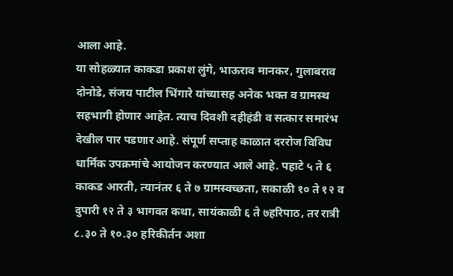आला आहे.
या सोहळ्यात काकडा प्रकाश लुंगे, भाऊराव मानकर, गुलाबराव दोनोडे, संजय पाटील भिंगारे यांच्यासह अनेक भक्त व ग्रामस्थ सहभागी होणार आहेत. त्याच दिवशी दहीहंडी व सत्कार समारंभ देखील पार पडणार आहे. संपूर्ण सप्ताह काळात दररोज विविध धार्मिक उपक्रमांचे आयोजन करण्यात आले आहे. पहाटे ५ ते ६ काकड आरती, त्यानंतर ६ ते ७ ग्रामस्वच्छता, सकाळी १० ते १२ व दुपारी १२ ते ३ भागवत कथा, सायंकाळी ६ ते ७हरिपाठ, तर रात्री ८.३० ते १०.३० हरिकीर्तन अशा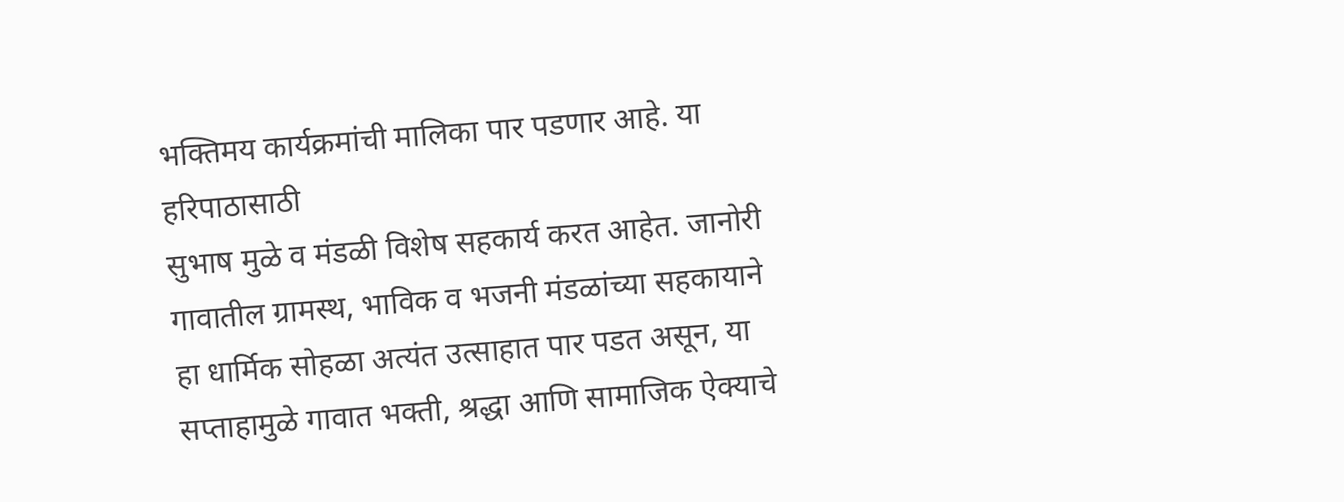भक्तिमय कार्यक्रमांची मालिका पार पडणार आहे. या हरिपाठासाठी
सुभाष मुळे व मंडळी विशेष सहकार्य करत आहेत. जानोरी गावातील ग्रामस्थ, भाविक व भजनी मंडळांच्या सहकायाने हा धार्मिक सोहळा अत्यंत उत्साहात पार पडत असून, या सप्ताहामुळे गावात भक्ती, श्रद्धा आणि सामाजिक ऐक्याचे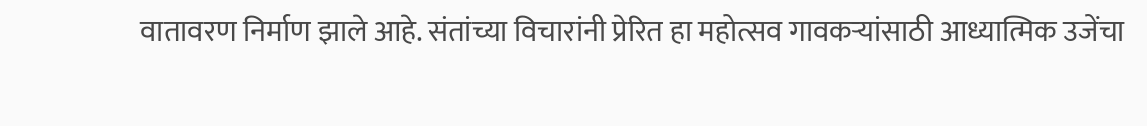वातावरण निर्माण झाले आहे. संतांच्या विचारांनी प्रेरित हा महोत्सव गावकऱ्यांसाठी आध्यात्मिक उजेंचा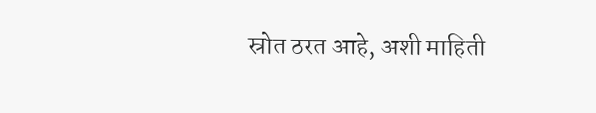स्रोत ठरत आहे, अशी माहिती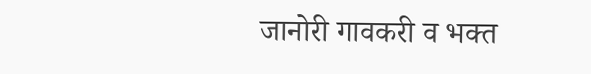जानोरी गावकरी व भक्त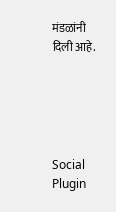मंडळांनी दिली आहे.





Social Plugin